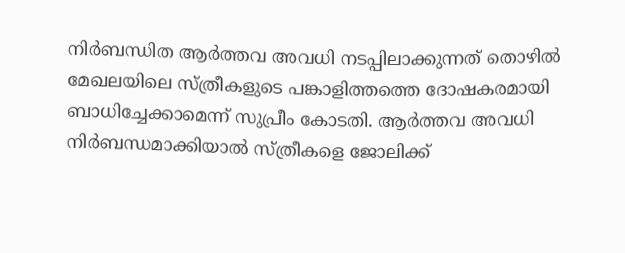നിർബന്ധിത ആർത്തവ അവധി നടപ്പിലാക്കുന്നത് തൊഴിൽ മേഖലയിലെ സ്ത്രീകളുടെ പങ്കാളിത്തത്തെ ദോഷകരമായി ബാധിച്ചേക്കാമെന്ന് സുപ്രീം കോടതി. ആർത്തവ അവധി നിർബന്ധമാക്കിയാൽ സ്ത്രീകളെ ജോലിക്ക്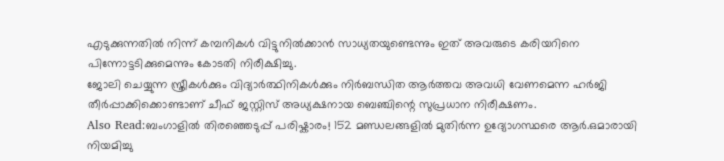എടുക്കുന്നതിൽ നിന്ന് കമ്പനികൾ വിട്ടുനിൽക്കാൻ സാധ്യതയുണ്ടെന്നും ഇത് അവരുടെ കരിയറിനെ പിന്നോട്ടടിക്കുമെന്നും കോടതി നിരീക്ഷിച്ചു.
ജോലി ചെയ്യുന്ന സ്ത്രീകൾക്കും വിദ്യാർത്ഥിനികൾക്കും നിർബന്ധിത ആർത്തവ അവധി വേണമെന്ന ഹർജി തീർപ്പാക്കിക്കൊണ്ടാണ് ചീഫ് ജസ്റ്റിസ് അധ്യക്ഷനായ ബെഞ്ചിന്റെ സുപ്രധാന നിരീക്ഷണം.
Also Read:ബംഗാളിൽ തിരഞ്ഞെടുപ്പ് പരിഷ്കാരം! 152 മണ്ഡലങ്ങളിൽ മുതിർന്ന ഉദ്യോഗസ്ഥരെ ആർ.ഒമാരായി നിയമിച്ചു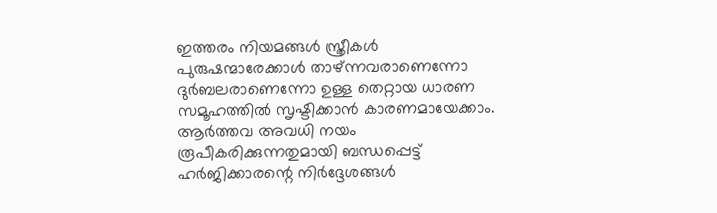ഇത്തരം നിയമങ്ങൾ സ്ത്രീകൾ പുരുഷന്മാരേക്കാൾ താഴ്ന്നവരാണെന്നോ ദുർബലരാണെന്നോ ഉള്ള തെറ്റായ ധാരണ സമൂഹത്തിൽ സൃഷ്ടിക്കാൻ കാരണമായേക്കാം. ആർത്തവ അവധി നയം രൂപീകരിക്കുന്നതുമായി ബന്ധപ്പെട്ട് ഹർജിക്കാരന്റെ നിർദ്ദേശങ്ങൾ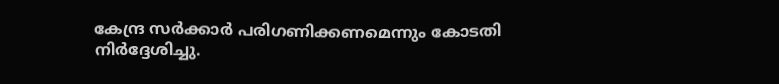കേന്ദ്ര സർക്കാർ പരിഗണിക്കണമെന്നും കോടതി നിർദ്ദേശിച്ചു.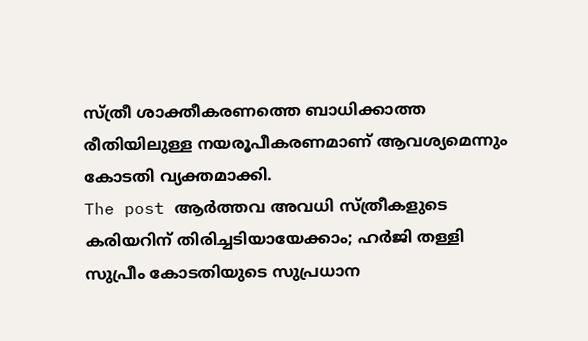സ്ത്രീ ശാക്തീകരണത്തെ ബാധിക്കാത്ത രീതിയിലുള്ള നയരൂപീകരണമാണ് ആവശ്യമെന്നും കോടതി വ്യക്തമാക്കി.
The post ആർത്തവ അവധി സ്ത്രീകളുടെ കരിയറിന് തിരിച്ചടിയായേക്കാം; ഹർജി തള്ളി സുപ്രീം കോടതിയുടെ സുപ്രധാന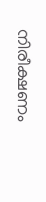നിരീക്ഷണം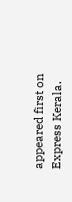appeared first on Express Kerala.